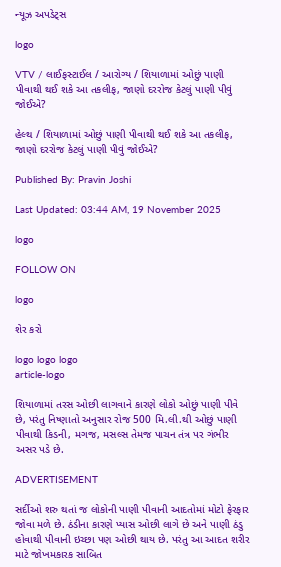ન્યૂઝ અપડેટ્સ

logo

VTV / લાઈફસ્ટાઈલ / આરોગ્ય / શિયાળામાં ઓછું પાણી પીવાથી થઈ શકે આ તકલીફ, જાણો દરરોજ કેટલું પાણી પીવું જોઈએ?

હેલ્થ / શિયાળામાં ઓછું પાણી પીવાથી થઈ શકે આ તકલીફ, જાણો દરરોજ કેટલું પાણી પીવું જોઈએ?

Published By: Pravin Joshi

Last Updated: 03:44 AM, 19 November 2025

logo

FOLLOW ON

logo

શેર કરો

logo logo logo
article-logo

શિયાળામાં તરસ ઓછી લાગવાને કારણે લોકો ઓછું પાણી પીવે છે, પરંતુ નિષ્ણાતો અનુસાર રોજ 500 મિ.લી.થી ઓછું પાણી પીવાથી કિડની, મગજ, મસલ્સ તેમજ પાચન તંત્ર પર ગંભીર અસર પડે છે.

ADVERTISEMENT

સર્દીઓ શરુ થતાં જ લોકોની પાણી પીવાની આદતોમાં મોટો ફેરફાર જોવા મળે છે. ઠંડીના કારણે પ્યાસ ઓછી લાગે છે અને પાણી ઠંડુ હોવાથી પીવાની ઇચ્છા પણ ઓછી થાય છે. પરંતુ આ આદત શરીર માટે જોખમકારક સાબિત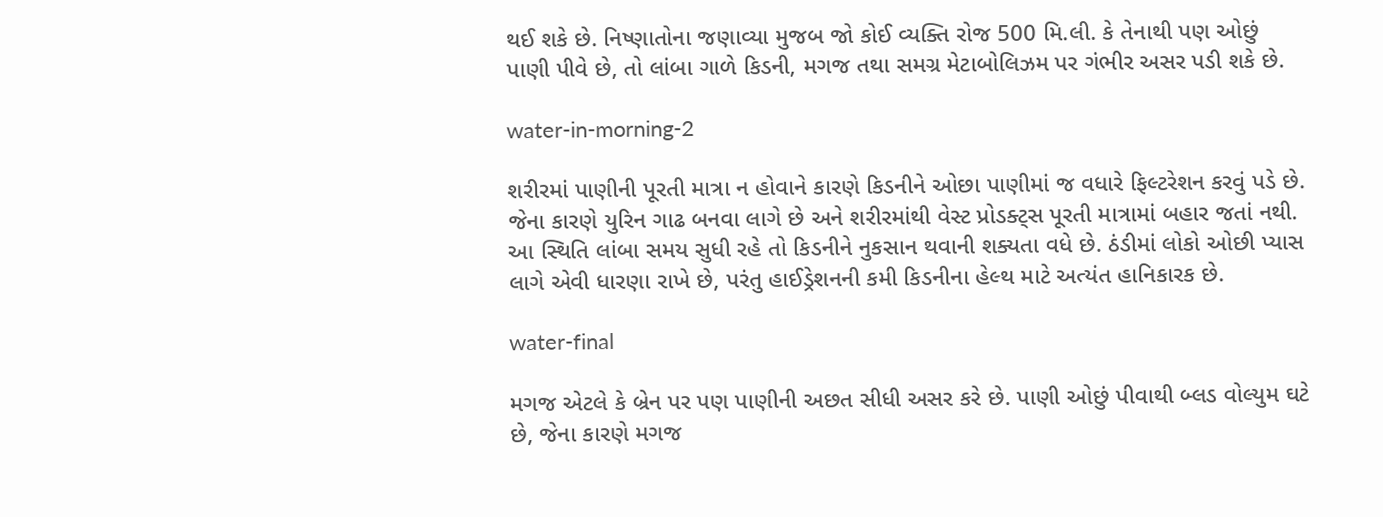થઈ શકે છે. નિષ્ણાતોના જણાવ્યા મુજબ જો કોઈ વ્યક્તિ રોજ 500 મિ.લી. કે તેનાથી પણ ઓછું પાણી પીવે છે, તો લાંબા ગાળે કિડની, મગજ તથા સમગ્ર મેટાબોલિઝમ પર ગંભીર અસર પડી શકે છે.

water-in-morning-2

શરીરમાં પાણીની પૂરતી માત્રા ન હોવાને કારણે કિડનીને ઓછા પાણીમાં જ વધારે ફિલ્ટરેશન કરવું પડે છે. જેના કારણે યુરિન ગાઢ બનવા લાગે છે અને શરીરમાંથી વેસ્ટ પ્રોડક્ટ્સ પૂરતી માત્રામાં બહાર જતાં નથી. આ સ્થિતિ લાંબા સમય સુધી રહે તો કિડનીને નુકસાન થવાની શક્યતા વધે છે. ઠંડીમાં લોકો ઓછી પ્યાસ લાગે એવી ધારણા રાખે છે, પરંતુ હાઈડ્રેશનની કમી કિડનીના હેલ્થ માટે અત્યંત હાનિકારક છે.

water-final

મગજ એટલે કે બ્રેન પર પણ પાણીની અછત સીધી અસર કરે છે. પાણી ઓછું પીવાથી બ્લડ વોલ્યુમ ઘટે છે, જેના કારણે મગજ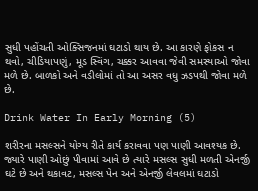સુધી પહોંચતી ઓક્સિજનમાં ઘટાડો થાય છે. આ કારણે ફોકસ ન થવો, ચીડિયાપણું, મૂડ સ્વિંગ, ચક્કર આવવા જેવી સમસ્યાઓ જોવા મળે છે. બાળકો અને વડીલોમાં તો આ અસર વધુ ઝડપથી જોવા મળે છે.

Drink Water In Early Morning (5)

શરીરના મસલ્સને યોગ્ય રીતે કાર્ય કરાવવા પણ પાણી આવશ્યક છે. જ્યારે પાણી ઓછું પીવામાં આવે છે ત્યારે મસલ્સ સુધી મળતી એનર્જી ઘટે છે અને થકાવટ, મસલ્સ પેન અને એનર્જી લેવલમાં ઘટાડો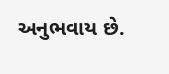અનુભવાય છે.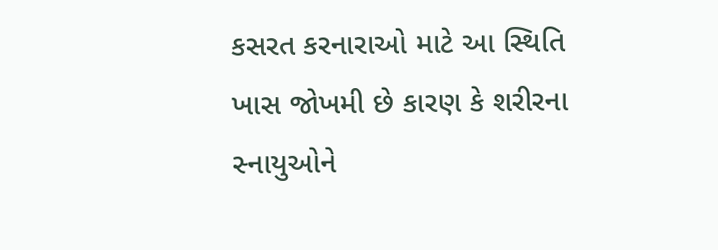કસરત કરનારાઓ માટે આ સ્થિતિ ખાસ જોખમી છે કારણ કે શરીરના સ્નાયુઓને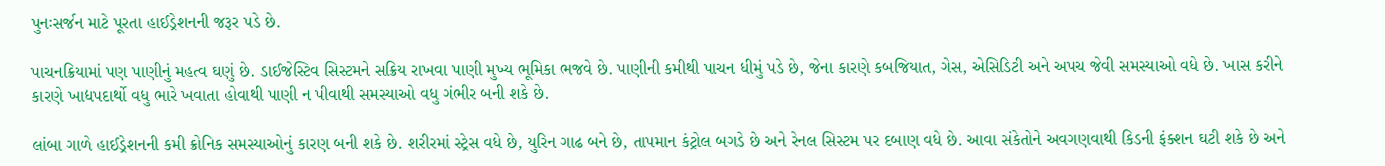પુનઃસર્જન માટે પૂરતા હાઈડ્રેશનની જરૂર પડે છે.

પાચનક્રિયામાં પણ પાણીનું મહત્વ ઘણું છે. ડાઈજેસ્ટિવ સિસ્ટમને સક્રિય રાખવા પાણી મુખ્ય ભૂમિકા ભજવે છે. પાણીની કમીથી પાચન ધીમું પડે છે, જેના કારણે કબજિયાત, ગેસ, એસિડિટી અને અપચ જેવી સમસ્યાઓ વધે છે. ખાસ કરીને કારણે ખાદ્યપદાર્થો વધુ ભારે ખવાતા હોવાથી પાણી ન પીવાથી સમસ્યાઓ વધુ ગંભીર બની શકે છે.

લાંબા ગાળે હાઈડ્રેશનની કમી ક્રોનિક સમસ્યાઓનું કારણ બની શકે છે. શરીરમાં સ્ટ્રેસ વધે છે, યુરિન ગાઢ બને છે, તાપમાન કંટ્રોલ બગડે છે અને રેનલ સિસ્ટમ પર દબાણ વધે છે. આવા સંકેતોને અવગણવાથી કિડની ફંક્શન ઘટી શકે છે અને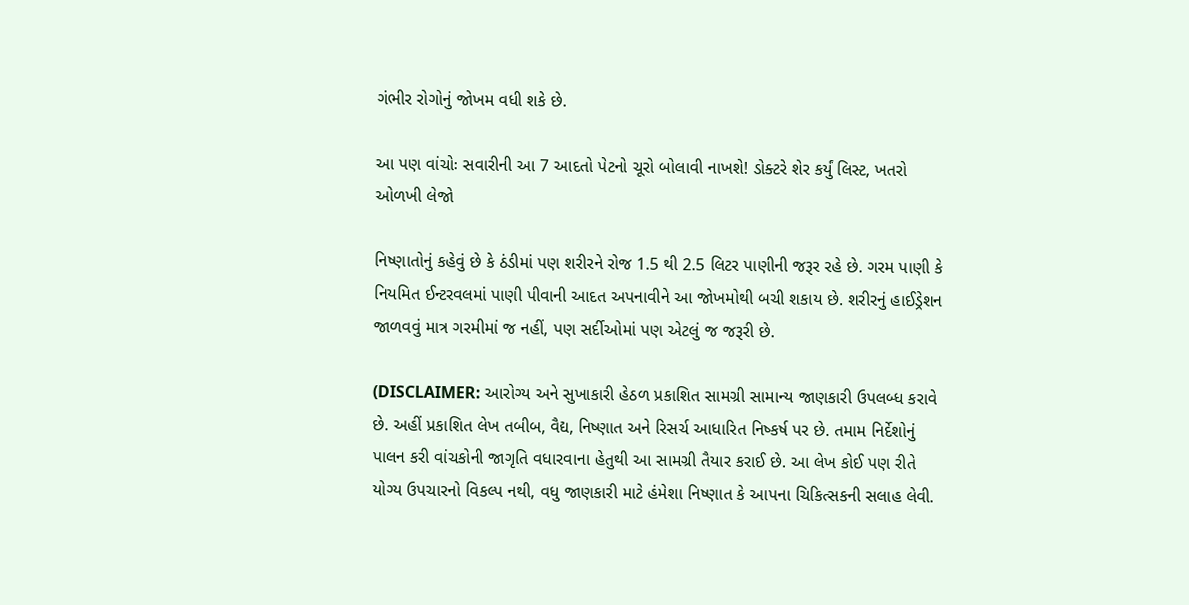ગંભીર રોગોનું જોખમ વધી શકે છે.

આ પણ વાંચોઃ સવારીની આ 7 આદતો પેટનો ચૂરો બોલાવી નાખશે! ડોક્ટરે શેર કર્યું લિસ્ટ, ખતરો ઓળખી લેજો

નિષ્ણાતોનું કહેવું છે કે ઠંડીમાં પણ શરીરને રોજ 1.5 થી 2.5 લિટર પાણીની જરૂર રહે છે. ગરમ પાણી કે નિયમિત ઈન્ટરવલમાં પાણી પીવાની આદત અપનાવીને આ જોખમોથી બચી શકાય છે. શરીરનું હાઈડ્રેશન જાળવવું માત્ર ગરમીમાં જ નહીં, પણ સર્દીઓમાં પણ એટલું જ જરૂરી છે.

(DISCLAIMER: આરોગ્ય અને સુખાકારી હેઠળ પ્રકાશિત સામગ્રી સામાન્ય જાણકારી ઉપલબ્ધ કરાવે છે. અહીં પ્રકાશિત લેખ તબીબ, વૈદ્ય, નિષ્ણાત અને રિસર્ચ આધારિત નિષ્કર્ષ પર છે. તમામ નિર્દેશોનું પાલન કરી વાંચકોની જાગૃતિ વધારવાના હેતુથી આ સામગ્રી તૈયાર કરાઈ છે. આ લેખ કોઈ પણ રીતે યોગ્ય ઉપચારનો વિકલ્પ નથી, વધુ જાણકારી માટે હંમેશા નિષ્ણાત કે આપના ચિકિત્સકની સલાહ લેવી.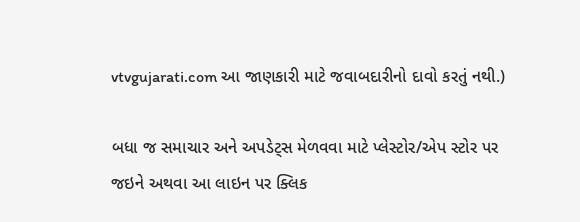vtvgujarati.com આ જાણકારી માટે જવાબદારીનો દાવો કરતું નથી.)

બધા જ સમાચાર અને અપડેટ્સ મેળવવા માટે પ્લેસ્ટોર/એપ સ્ટોર પર જઇને અથવા આ લાઇન પર ક્લિક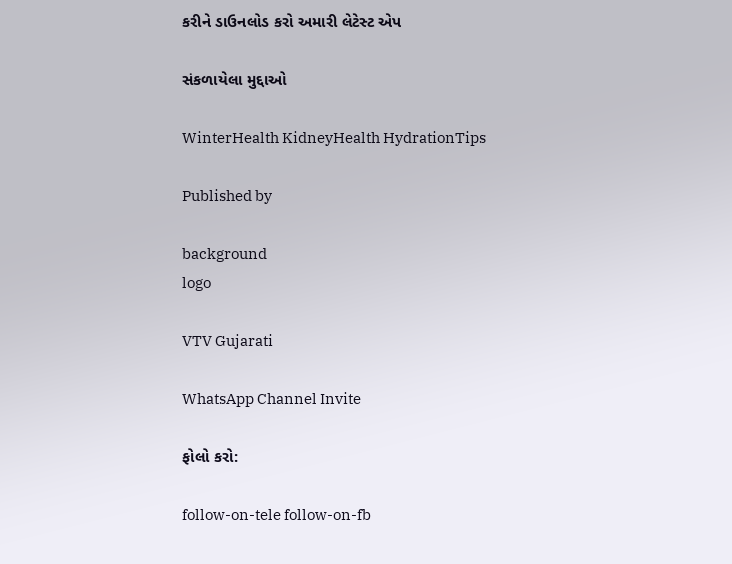કરીને ડાઉનલોડ કરો અમારી લેટેસ્ટ એપ

સંકળાયેલા મુદ્દાઓ

WinterHealth KidneyHealth HydrationTips

Published by

background
logo

VTV Gujarati

WhatsApp Channel Invite

ફોલો કરો:

follow-on-tele follow-on-fb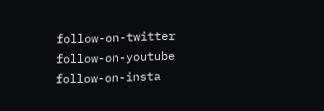follow-on-twitter follow-on-youtube follow-on-insta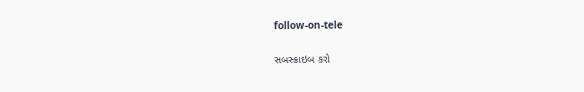follow-on-tele

સબસ્ક્રાઇબ કરો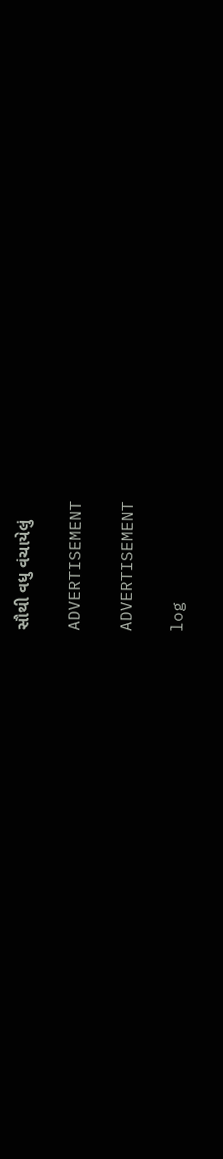સૌથી વધુ વંચાયેલું

ADVERTISEMENT

ADVERTISEMENT

log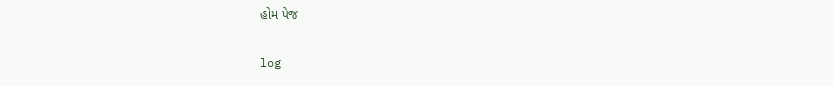હોમ પેજ

log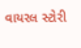વાયરલ સ્ટોરી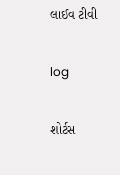લાઈવ ટીવી

log

શોર્ટસ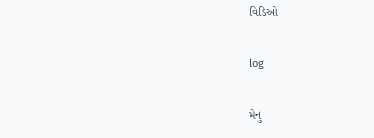વિડિઓ

log

મેનુ